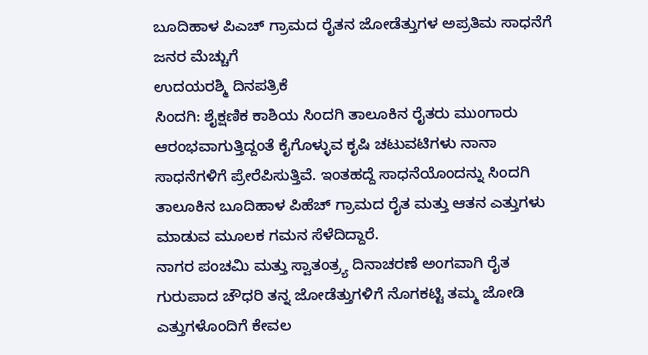ಬೂದಿಹಾಳ ಪಿಎಚ್ ಗ್ರಾಮದ ರೈತನ ಜೋಡೆತ್ತುಗಳ ಅಪ್ರತಿಮ ಸಾಧನೆಗೆ ಜನರ ಮೆಚ್ಚುಗೆ
ಉದಯರಶ್ಮಿ ದಿನಪತ್ರಿಕೆ
ಸಿಂದಗಿ: ಶೈಕ್ಷಣಿಕ ಕಾಶಿಯ ಸಿಂದಗಿ ತಾಲೂಕಿನ ರೈತರು ಮುಂಗಾರು ಆರಂಭವಾಗುತ್ತಿದ್ದಂತೆ ಕೈಗೊಳ್ಳುವ ಕೃಷಿ ಚಟುವಟಿಗಳು ನಾನಾ ಸಾಧನೆಗಳಿಗೆ ಪ್ರೇರೆಪಿಸುತ್ತಿವೆ. ಇಂತಹದ್ದೆ ಸಾಧನೆಯೊಂದನ್ನು ಸಿಂದಗಿ ತಾಲೂಕಿನ ಬೂದಿಹಾಳ ಪಿಹೆಚ್ ಗ್ರಾಮದ ರೈತ ಮತ್ತು ಆತನ ಎತ್ತುಗಳು ಮಾಡುವ ಮೂಲಕ ಗಮನ ಸೆಳೆದಿದ್ದಾರೆ.
ನಾಗರ ಪಂಚಮಿ ಮತ್ತು ಸ್ವಾತಂತ್ರ್ಯ ದಿನಾಚರಣೆ ಅಂಗವಾಗಿ ರೈತ ಗುರುಪಾದ ಚೌಧರಿ ತನ್ನ ಜೋಡೆತ್ತುಗಳಿಗೆ ನೊಗಕಟ್ಟಿ ತಮ್ಮ ಜೋಡಿ ಎತ್ತುಗಳೊಂದಿಗೆ ಕೇವಲ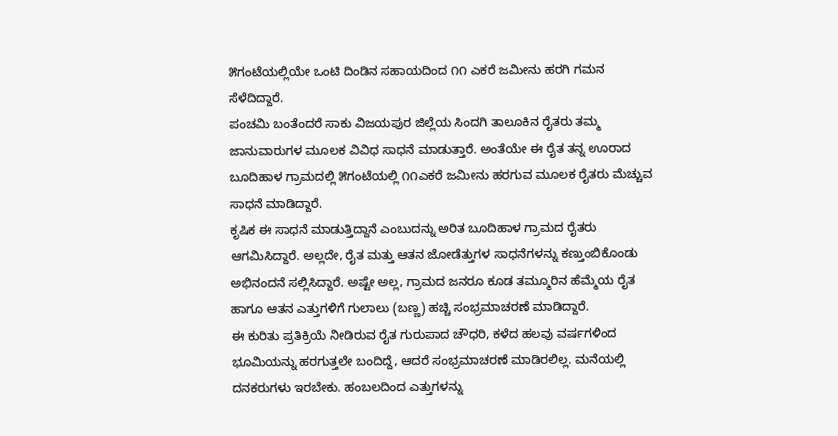೫ಗಂಟೆಯಲ್ಲಿಯೇ ಒಂಟಿ ದಿಂಡಿನ ಸಹಾಯದಿಂದ ೧೧ ಎಕರೆ ಜಮೀನು ಹರಗಿ ಗಮನ ಸೆಳೆದಿದ್ದಾರೆ.
ಪಂಚಮಿ ಬಂತೆಂದರೆ ಸಾಕು ವಿಜಯಪುರ ಜಿಲ್ಲೆಯ ಸಿಂದಗಿ ತಾಲೂಕಿನ ರೈತರು ತಮ್ಮ ಜಾನುವಾರುಗಳ ಮೂಲಕ ವಿವಿಧ ಸಾಧನೆ ಮಾಡುತ್ತಾರೆ. ಅಂತೆಯೇ ಈ ರೈತ ತನ್ನ ಊರಾದ ಬೂದಿಹಾಳ ಗ್ರಾಮದಲ್ಲಿ ೫ಗಂಟೆಯಲ್ಲಿ ೧೧ಎಕರೆ ಜಮೀನು ಹರಗುವ ಮೂಲಕ ರೈತರು ಮೆಚ್ಚುವ ಸಾಧನೆ ಮಾಡಿದ್ದಾರೆ.
ಕೃಷಿಕ ಈ ಸಾಧನೆ ಮಾಡುತ್ತಿದ್ದಾನೆ ಎಂಬುದನ್ನು ಅರಿತ ಬೂದಿಹಾಳ ಗ್ರಾಮದ ರೈತರು ಆಗಮಿಸಿದ್ದಾರೆ. ಅಲ್ಲದೇ, ರೈತ ಮತ್ತು ಆತನ ಜೋಡೆತ್ತುಗಳ ಸಾಧನೆಗಳನ್ನು ಕಣ್ತುಂಬಿಕೊಂಡು ಅಭಿನಂದನೆ ಸಲ್ಲಿಸಿದ್ದಾರೆ. ಅಷ್ಟೇ ಅಲ್ಲ, ಗ್ರಾಮದ ಜನರೂ ಕೂಡ ತಮ್ಮೂರಿನ ಹೆಮ್ಮೆಯ ರೈತ ಹಾಗೂ ಆತನ ಎತ್ತುಗಳಿಗೆ ಗುಲಾಲು (ಬಣ್ಣ) ಹಚ್ಚಿ ಸಂಭ್ರಮಾಚರಣೆ ಮಾಡಿದ್ದಾರೆ.
ಈ ಕುರಿತು ಪ್ರತಿಕ್ರಿಯೆ ನೀಡಿರುವ ರೈತ ಗುರುಪಾದ ಚೌಧರಿ, ಕಳೆದ ಹಲವು ವರ್ಷಗಳಿಂದ ಭೂಮಿಯನ್ನು ಹರಗುತ್ತಲೇ ಬಂದಿದ್ದೆ, ಆದರೆ ಸಂಭ್ರಮಾಚರಣೆ ಮಾಡಿರಲಿಲ್ಲ. ಮನೆಯಲ್ಲಿ ದನಕರುಗಳು ಇರಬೇಕು. ಹಂಬಲದಿಂದ ಎತ್ತುಗಳನ್ನು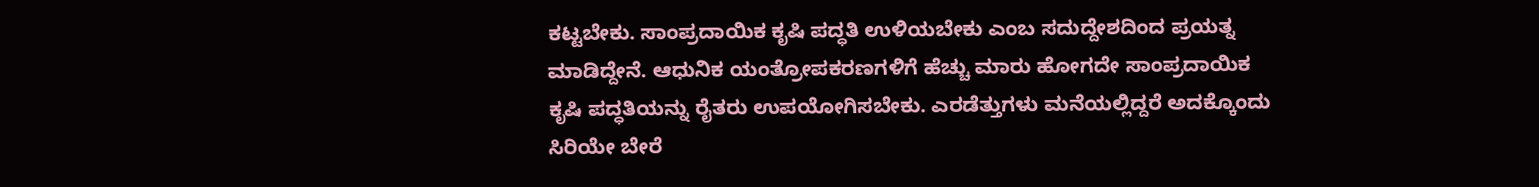ಕಟ್ಟಬೇಕು. ಸಾಂಪ್ರದಾಯಿಕ ಕೃಷಿ ಪದ್ಧತಿ ಉಳಿಯಬೇಕು ಎಂಬ ಸದುದ್ದೇಶದಿಂದ ಪ್ರಯತ್ನ ಮಾಡಿದ್ದೇನೆ. ಆಧುನಿಕ ಯಂತ್ರೋಪಕರಣಗಳಿಗೆ ಹೆಚ್ಚು ಮಾರು ಹೋಗದೇ ಸಾಂಪ್ರದಾಯಿಕ ಕೃಷಿ ಪದ್ಧತಿಯನ್ನು ರೈತರು ಉಪಯೋಗಿಸಬೇಕು. ಎರಡೆತ್ತುಗಳು ಮನೆಯಲ್ಲಿದ್ದರೆ ಅದಕ್ಕೊಂದು ಸಿರಿಯೇ ಬೇರೆ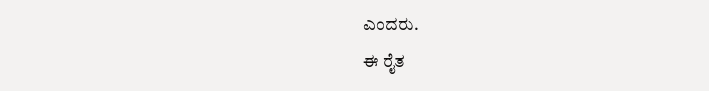ಎಂದರು.
ಈ ರೈತ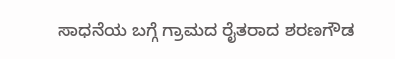ಸಾಧನೆಯ ಬಗ್ಗೆ ಗ್ರಾಮದ ರೈತರಾದ ಶರಣಗೌಡ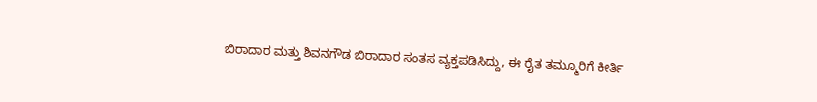ಬಿರಾದಾರ ಮತ್ತು ಶಿವನಗೌಡ ಬಿರಾದಾರ ಸಂತಸ ವ್ಯಕ್ತಪಡಿಸಿದ್ದು, ಈ ರೈತ ತಮ್ಮೂರಿಗೆ ಕೀರ್ತಿ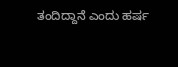ತಂದಿದ್ದಾನೆ ಎಂದು ಹರ್ಷ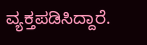ವ್ಯಕ್ತಪಡಿಸಿದ್ದಾರೆ.